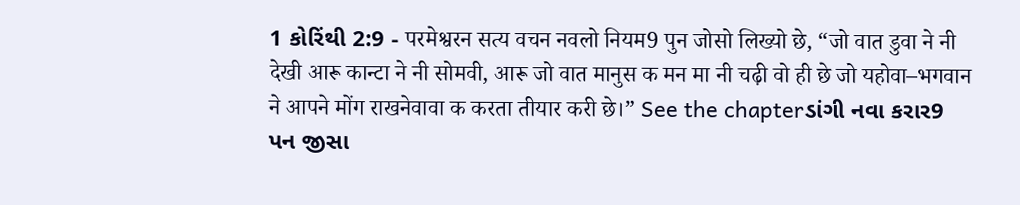1 કોરિંથી 2:9 - परमेश्वरन सत्य वचन नवलो नियम9 पुन जोसो लिख्यो छे, “जो वात डुवा ने नी देखी आरू कान्टा ने नी सोमवी, आरू जो वात मानुस क मन मा नी चढ़ी वो ही छे जो यहोवा–भगवान ने आपने मोंग राखनेवावा क करता तीयार करी छे।” See the chapterડાંગી નવા કરાર9 પન જીસા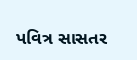પવિત્ર સાસતર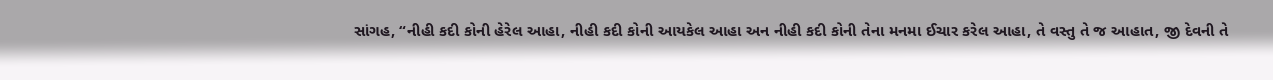સાંગહ, “નીહી કદી કોની હેરેલ આહા, નીહી કદી કોની આયકેલ આહા અન નીહી કદી કોની તેના મનમા ઈચાર કરેલ આહા, તે વસ્તુ તે જ આહાત, જી દેવની તે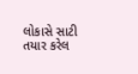લોકાસે સાટી તયાર કરેલ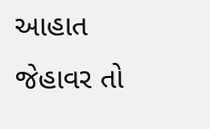આહાત જેહાવર તો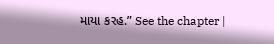માયા કરહ.” See the chapter |